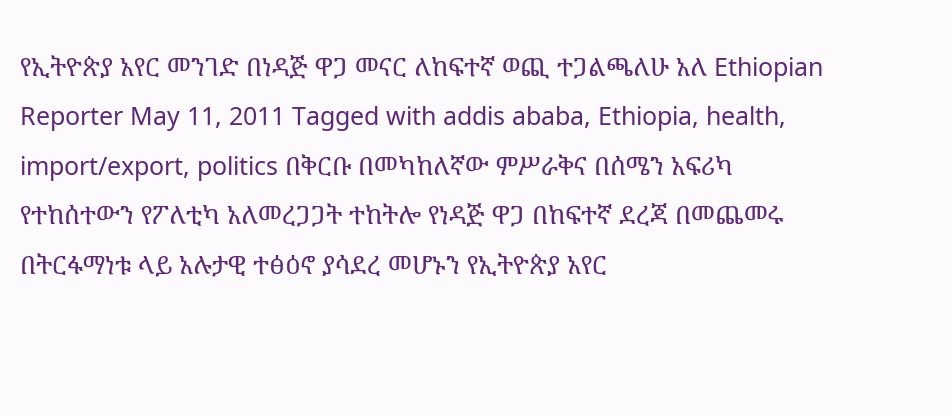የኢትዮጵያ አየር መንገድ በነዳጅ ዋጋ መናር ለከፍተኛ ወጪ ተጋልጫለሁ አለ Ethiopian Reporter May 11, 2011 Tagged with addis ababa, Ethiopia, health, import/export, politics በቅርቡ በመካከለኛው ምሥራቅና በሰሜን አፍሪካ የተከሰተውን የፖለቲካ አለመረጋጋት ተከትሎ የነዳጅ ዋጋ በከፍተኛ ደረጃ በመጨመሩ በትርፋማነቱ ላይ አሉታዊ ተፅዕኖ ያሳደረ መሆኑን የኢትዮጵያ አየር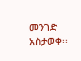መንገድ አስታወቀ፡፡